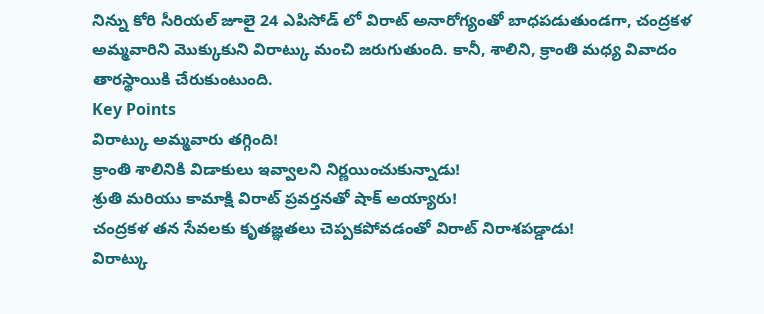నిన్ను కోరి సీరియల్ జూలై 24 ఎపిసోడ్ లో విరాట్ అనారోగ్యంతో బాధపడుతుండగా, చంద్రకళ అమ్మవారిని మొక్కుకుని విరాట్కు మంచి జరుగుతుంది. కానీ, శాలిని, క్రాంతి మధ్య వివాదం తారస్థాయికి చేరుకుంటుంది.
Key Points
విరాట్కు అమ్మవారు తగ్గింది!
క్రాంతి శాలినికి విడాకులు ఇవ్వాలని నిర్ణయించుకున్నాడు!
శ్రుతి మరియు కామాక్షి విరాట్ ప్రవర్తనతో షాక్ అయ్యారు!
చంద్రకళ తన సేవలకు కృతజ్ఞతలు చెప్పకపోవడంతో విరాట్ నిరాశపడ్డాడు!
విరాట్కు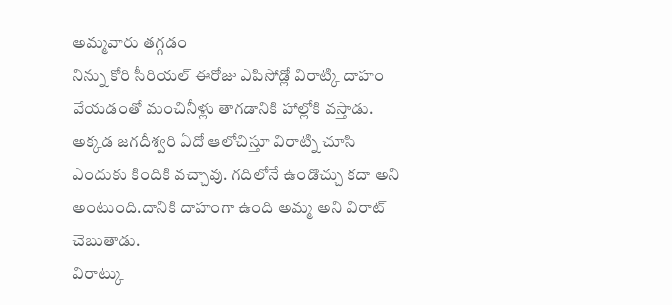అమ్మవారు తగ్గడం
నిన్ను కోరి సీరియల్ ఈరోజు ఎపిసోడ్లో విరాట్కి దాహం వేయడంతో మంచినీళ్లు తాగడానికి హాల్లోకి వస్తాడు. అక్కడ జగదీశ్వరి ఏదో ఆలోచిస్తూ విరాట్ని చూసి ఎందుకు కిందికి వచ్చావు. గదిలోనే ఉండొచ్చు కదా అని అంటుంది.దానికి దాహంగా ఉంది అమ్మ అని విరాట్ చెబుతాడు.
విరాట్కు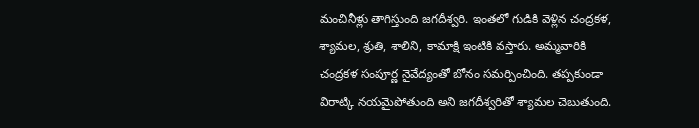మంచినీళ్లు తాగిస్తుంది జగదీశ్వరి. ఇంతలో గుడికి వెళ్లిన చంద్రకళ, శ్యామల, శ్రుతి, శాలిని, కామాక్షి ఇంటికి వస్తారు. అమ్మవారికి చంద్రకళ సంపూర్ణ నైవేద్యంతో బోనం సమర్పించింది. తప్పకుండా విరాట్కి నయమైపోతుంది అని జగదీశ్వరితో శ్యామల చెబుతుంది.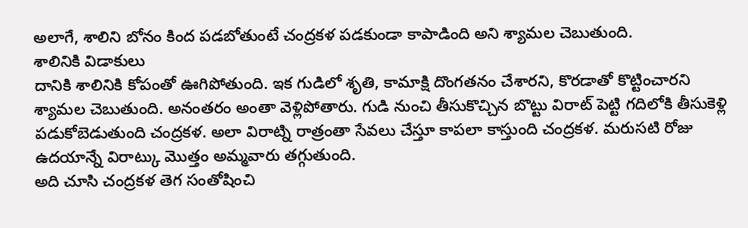అలాగే, శాలిని బోనం కింద పడబోతుంటే చంద్రకళ పడకుండా కాపాడింది అని శ్యామల చెబుతుంది.
శాలినికి విడాకులు
దానికి శాలినికి కోపంతో ఊగిపోతుంది. ఇక గుడిలో శృతి, కామాక్షి దొంగతనం చేశారని, కొరడాతో కొట్టించారని శ్యామల చెబుతుంది. అనంతరం అంతా వెళ్లిపోతారు. గుడి నుంచి తీసుకొచ్చిన బొట్టు విరాట్ పెట్టి గదిలోకి తీసుకెళ్లి పడుకోబెడుతుంది చంద్రకళ. అలా విరాట్ని రాత్రంతా సేవలు చేస్తూ కాపలా కాస్తుంది చంద్రకళ. మరుసటి రోజు ఉదయాన్నే విరాట్కు మొత్తం అమ్మవారు తగ్గుతుంది.
అది చూసి చంద్రకళ తెగ సంతోషించి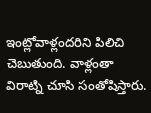ఇంట్లోవాళ్లందరిని పిలిచి చెబుతుంది. వాళ్లంతా విరాట్ని చూసి సంతోషిస్తారు.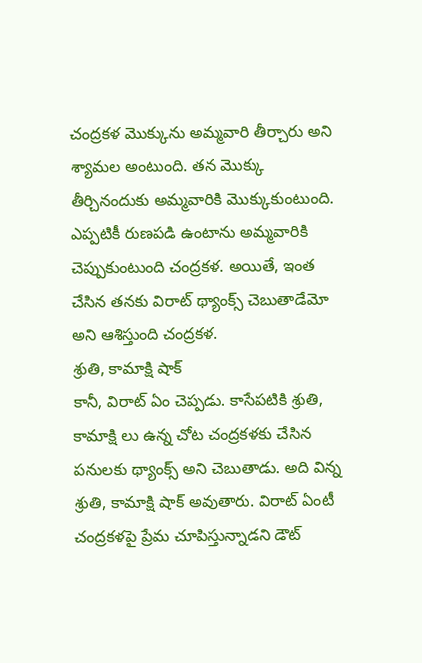చంద్రకళ మొక్కును అమ్మవారి తీర్చారు అని శ్యామల అంటుంది. తన మొక్కు తీర్చినందుకు అమ్మవారికి మొక్కుకుంటుంది. ఎప్పటికీ రుణపడి ఉంటాను అమ్మవారికి చెప్పుకుంటుంది చంద్రకళ. అయితే, ఇంత చేసిన తనకు విరాట్ థ్యాంక్స్ చెబుతాడేమో అని ఆశిస్తుంది చంద్రకళ.
శ్రుతి, కామాక్షి షాక్
కానీ, విరాట్ ఏం చెప్పడు. కాసేపటికి శ్రుతి, కామాక్షి లు ఉన్న చోట చంద్రకళకు చేసిన పనులకు థ్యాంక్స్ అని చెబుతాడు. అది విన్న శ్రుతి, కామాక్షి షాక్ అవుతారు. విరాట్ ఏంటీ చంద్రకళపై ప్రేమ చూపిస్తున్నాడని డౌట్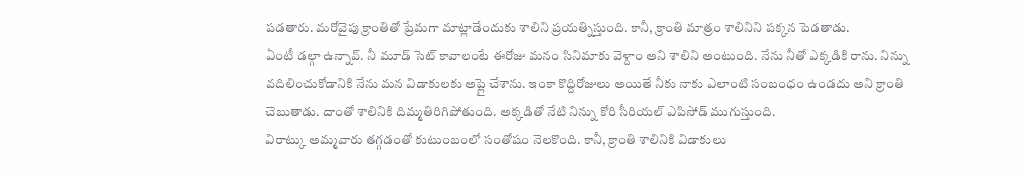పడతారు. మరోవైపు క్రాంతితో ప్రేమగా మాట్లాడేందుకు శాలిని ప్రయత్నిస్తుంది. కానీ, క్రాంతి మాత్రం శాలినిని పక్కన పెడతాడు.
ఏంటీ డల్గా ఉన్నావ్. నీ మూడ్ సెట్ కావాలంటే ఈరోజు మనం సినిమాకు వెళ్దాం అని శాలిని అంటుంది. నేను నీతో ఎక్కడికి రాను. నిన్ను వదిలించుకోడానికి నేను మన విడాకులకు అప్లై చేశాను. ఇంకా కొద్దిరోజులు అయితే నీకు నాకు ఎలాంటి సంబంధం ఉండదు అని క్రాంతి చెబుతాడు. దాంతో శాలినికి దిమ్మతిరిగిపోతుంది. అక్కడితో నేటి నిన్ను కోరి సీరియల్ ఎపిసోడ్ ముగుస్తుంది.
విరాట్కు అమ్మవారు తగ్గడంతో కుటుంబంలో సంతోషం నెలకొంది. కానీ, క్రాంతి శాలినికి విడాకులు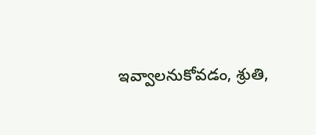ఇవ్వాలనుకోవడం, శ్రుతి,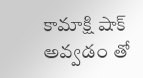కామాక్షి షాక్ అవ్వడం తో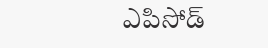ఎపిసోడ్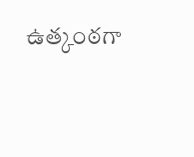ఉత్కంఠగా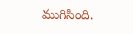ముగిసింది.